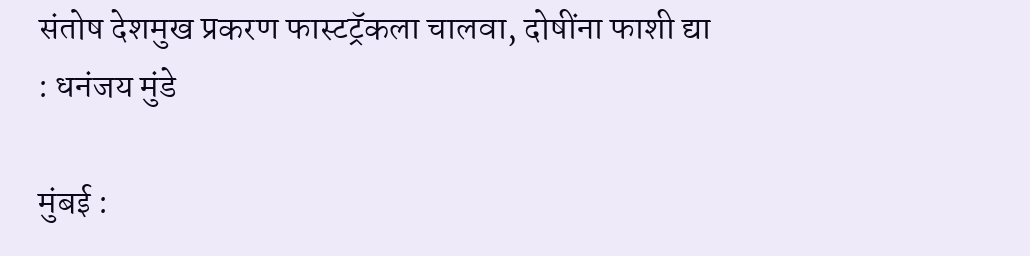संतोष देशमुख प्रकरण फास्टट्रॅकला चालवा, दोषींना फाशी द्या : धनंजय मुंडे

मुंबई :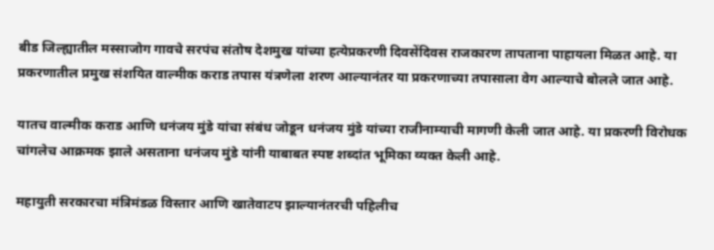बीड जिल्ह्यातील मस्साजोग गावचे सरपंच संतोष देशमुख यांच्या हत्येप्रकरणी दिवसेंदिवस राजकारण तापताना पाहायला मिळत आहे. या प्रकरणातील प्रमुख संशयित वाल्मीक कराड तपास यंत्रणेला शरण आल्यानंतर या प्रकरणाच्या तपासाला वेग आल्याचे बोलले जात आहे.

यातच वाल्मीक कराड आणि धनंजय मुंडे यांचा संबंध जोडून धनंजय मुंडे यांच्या राजीनाम्याची मागणी केली जात आहे. या प्रकरणी विरोधक चांगलेच आक्रमक झाले असताना धनंजय मुंडे यांनी याबाबत स्पष्ट शब्दांत भूमिका व्यक्त केली आहे.

महायुती सरकारचा मंत्रिमंडळ विस्तार आणि खातेवाटप झाल्यानंतरची पहिलीच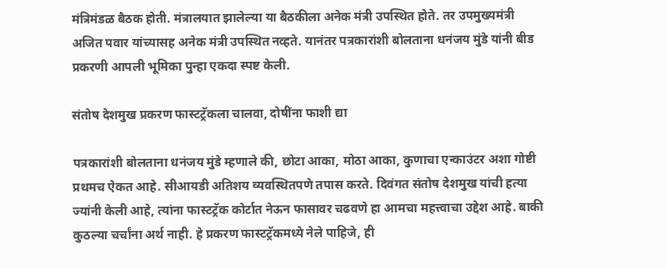मंत्रिमंडळ बैठक होती. मंत्रालयात झालेल्या या बैठकीला अनेक मंत्री उपस्थित होते. तर उपमुख्यमंत्री अजित पवार यांच्यासह अनेक मंत्री उपस्थित नव्हते. यानंतर पत्रकारांशी बोलताना धनंजय मुंडे यांनी बीड प्रकरणी आपली भूमिका पुन्हा एकदा स्पष्ट केली.

संतोष देशमुख प्रकरण फास्टट्रॅकला चालवा, दोषींना फाशी द्या

पत्रकारांशी बोलताना धनंजय मुंडे म्हणाले की, छोटा आका, मोठा आका, कुणाचा एन्काउंटर अशा गोष्टी प्रथमच ऐकत आहे. सीआयडी अतिशय व्यवस्थितपणे तपास करते. दिवंगत संतोष देशमुख यांची हत्या ज्यांनी केली आहे, त्यांना फास्टट्रॅक कोर्टात नेऊन फासावर चढवणे हा आमचा महत्त्वाचा उद्देश आहे. बाकी कुठल्या चर्चांना अर्थ नाही. हे प्रकरण फास्टट्रॅकमध्ये नेले पाहिजे, ही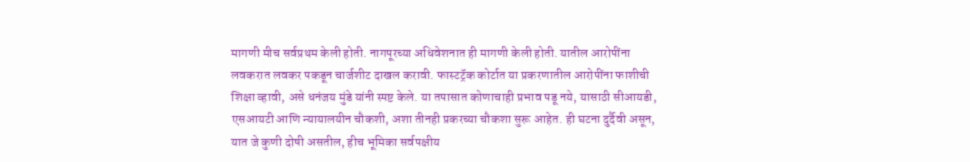मागणी मीच सर्वप्रथम केली होती. नागपूरच्या अधिवेशनात ही मागणी केली होती. यातील आरोपींना लवकरात लवकर पकडून चार्जशीट दाखल करावी. फास्टट्रॅक कोर्टात या प्रकरणातील आरोपींना फाशीची शिक्षा व्हावी, असे धनंजय मुंडे यांनी स्पष्ट केले. या तपासात कोणाचाही प्रभाव पडू नये, यासाठी सीआयडी, एसआयटी आणि न्यायालयीन चौकशी, अशा तीनही प्रकरच्या चौकशा सुरू आहेत. ही घटना दुर्दैवी असून, यात जे कुणी दोषी असतील, हीच भूमिका सर्वपक्षीय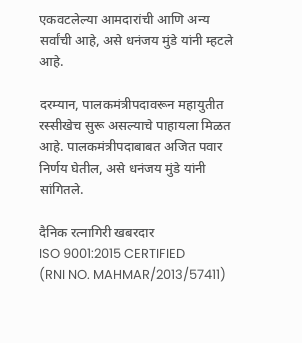एकवटलेल्या आमदारांची आणि अन्य सर्वांची आहे, असे धनंजय मुंडे यांनी म्हटले आहे.

दरम्यान, पालकमंत्रीपदावरून महायुतीत रस्सीखेच सुरू असल्याचे पाहायला मिळत आहे. पालकमंत्रीपदाबाबत अजित पवार निर्णय घेतील, असे धनंजय मुंडे यांनी सांगितले.

दैनिक रत्नागिरी खबरदार
ISO 9001:2015 CERTIFIED
(RNI NO. MAHMAR/2013/57411)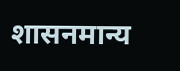शासनमान्य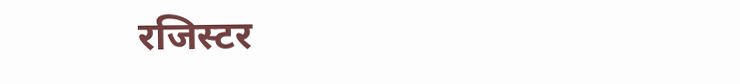रजिस्टर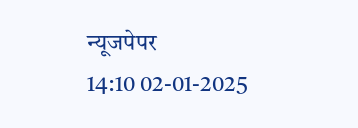न्यूजपेपर
14:10 02-01-2025